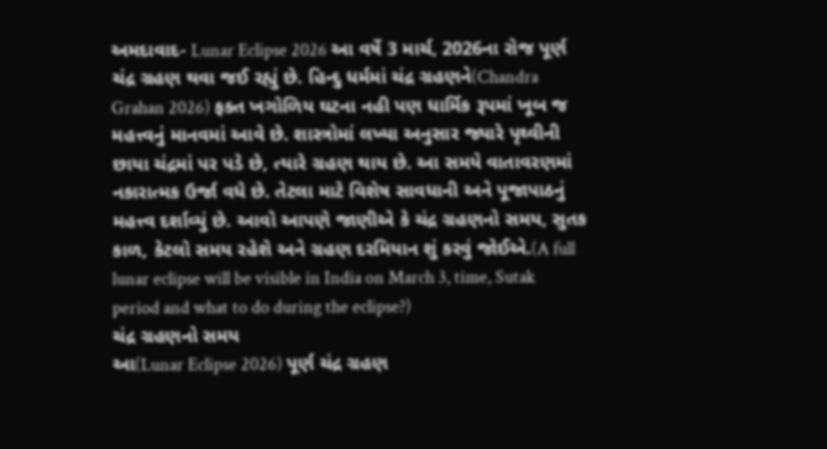અમદાવાદ- Lunar Eclipse 2026 આ વર્ષે 3 માર્ચ, 2026ના રોજ પૂર્ણ ચંદ્ર ગ્રહણ થવા જઈ રહ્યું છે. હિન્દુ ધર્મમાં ચંદ્ર ગ્રહણને(Chandra Grahan 2026) ફક્ત ખગોળિય ઘટના નહી પણ ધાર્મિક રૂપમાં ખૂબ જ મહત્ત્વનું માનવમાં આવે છે. શાસ્ત્રોમાં લખ્યા અનુસાર જ્યારે પૃથ્વીની છાયા ચંદ્રમાં પર પડે છે, ત્યારે ગ્રહણ થાય છે. આ સમયે વાતાવરણમાં નકારાત્મક ઉર્જા વધે છે. તેટલા માટે વિશેષ સાવધાની અને પૂજાપાઠનું મહત્ત્વ દર્શાવ્યું છે. આવો આપણે જાણીએ કે ચંદ્ર ગ્રહણનો સમય, સુતક કાળ, કેટલો સમય રહેશે અને ગ્રહણ દરમિયાન શું કરવું જોઈએ.(A full lunar eclipse will be visible in India on March 3, time, Sutak period and what to do during the eclipse?)
ચંદ્ર ગ્રહણનો સમય
આ(Lunar Eclipse 2026) પૂર્ણ ચંદ્ર ગ્રહણ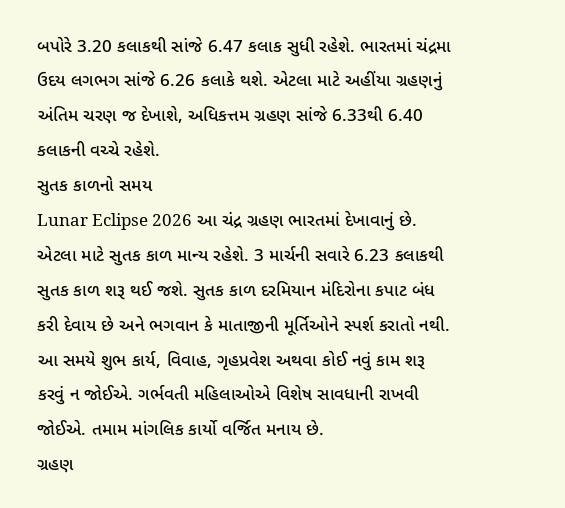બપોરે 3.20 કલાકથી સાંજે 6.47 કલાક સુધી રહેશે. ભારતમાં ચંદ્રમા ઉદય લગભગ સાંજે 6.26 કલાકે થશે. એટલા માટે અહીંયા ગ્રહણનું અંતિમ ચરણ જ દેખાશે, અધિકત્તમ ગ્રહણ સાંજે 6.33થી 6.40 કલાકની વચ્ચે રહેશે.
સુતક કાળનો સમય
Lunar Eclipse 2026 આ ચંદ્ર ગ્રહણ ભારતમાં દેખાવાનું છે. એટલા માટે સુતક કાળ માન્ય રહેશે. 3 માર્ચની સવારે 6.23 કલાકથી સુતક કાળ શરૂ થઈ જશે. સુતક કાળ દરમિયાન મંદિરોના કપાટ બંધ કરી દેવાય છે અને ભગવાન કે માતાજીની મૂર્તિઓને સ્પર્શ કરાતો નથી. આ સમયે શુભ કાર્ય, વિવાહ, ગૃહપ્રવેશ અથવા કોઈ નવું કામ શરૂ કરવું ન જોઈએ. ગર્ભવતી મહિલાઓએ વિશેષ સાવધાની રાખવી જોઈએ. તમામ માંગલિક કાર્યો વર્જિત મનાય છે.
ગ્રહણ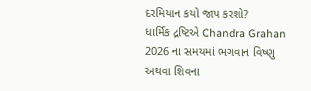દરમિયાન કયો જાપ કરશો?
ધાર્મિક દ્રષ્ટિએ Chandra Grahan 2026 ના સમયમાં ભગવાન વિષ્ણુ અથવા શિવના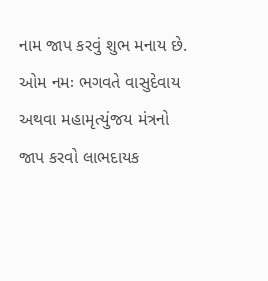નામ જાપ કરવું શુભ મનાય છે. ઓમ નમઃ ભગવતે વાસુદેવાય અથવા મહામૃત્યુંજય મંત્રનો જાપ કરવો લાભદાયક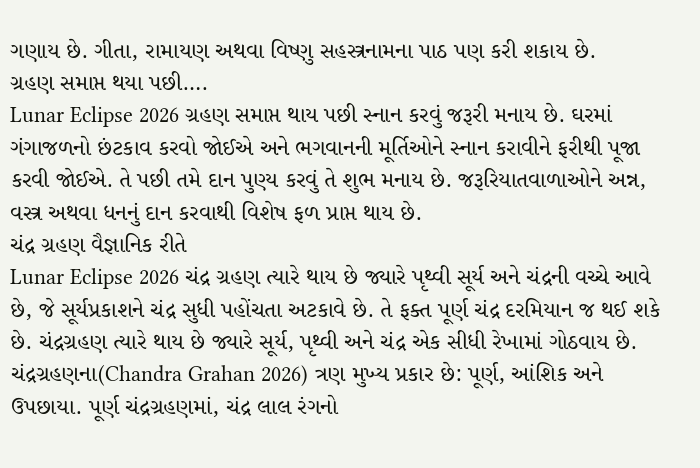ગણાય છે. ગીતા, રામાયણ અથવા વિષ્ણુ સહસ્ત્રનામના પાઠ પણ કરી શકાય છે.
ગ્રહણ સમાપ્ત થયા પછી….
Lunar Eclipse 2026 ગ્રહણ સમાપ્ત થાય પછી સ્નાન કરવું જરૂરી મનાય છે. ઘરમાં ગંગાજળનો છંટકાવ કરવો જોઈએ અને ભગવાનની મૂર્તિઓને સ્નાન કરાવીને ફરીથી પૂજા કરવી જોઈએ. તે પછી તમે દાન પુણ્ય કરવું તે શુભ મનાય છે. જરૂરિયાતવાળાઓને અન્ન, વસ્ત્ર અથવા ધનનું દાન કરવાથી વિશેષ ફળ પ્રાપ્ત થાય છે.
ચંદ્ર ગ્રહણ વૈજ્ઞાનિક રીતે
Lunar Eclipse 2026 ચંદ્ર ગ્રહણ ત્યારે થાય છે જ્યારે પૃથ્વી સૂર્ય અને ચંદ્રની વચ્ચે આવે છે, જે સૂર્યપ્રકાશને ચંદ્ર સુધી પહોંચતા અટકાવે છે. તે ફક્ત પૂર્ણ ચંદ્ર દરમિયાન જ થઈ શકે છે. ચંદ્રગ્રહણ ત્યારે થાય છે જ્યારે સૂર્ય, પૃથ્વી અને ચંદ્ર એક સીધી રેખામાં ગોઠવાય છે. ચંદ્રગ્રહણના(Chandra Grahan 2026) ત્રણ મુખ્ય પ્રકાર છે: પૂર્ણ, આંશિક અને ઉપછાયા. પૂર્ણ ચંદ્રગ્રહણમાં, ચંદ્ર લાલ રંગનો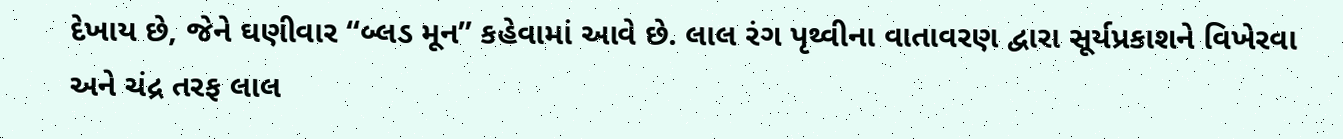દેખાય છે, જેને ઘણીવાર “બ્લડ મૂન” કહેવામાં આવે છે. લાલ રંગ પૃથ્વીના વાતાવરણ દ્વારા સૂર્યપ્રકાશને વિખેરવા અને ચંદ્ર તરફ લાલ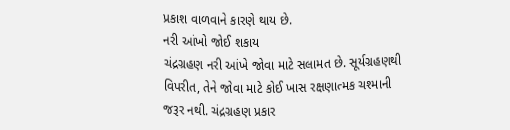પ્રકાશ વાળવાને કારણે થાય છે.
નરી આંખો જોઈ શકાય
ચંદ્રગ્રહણ નરી આંખે જોવા માટે સલામત છે. સૂર્યગ્રહણથી વિપરીત, તેને જોવા માટે કોઈ ખાસ રક્ષણાત્મક ચશ્માની જરૂર નથી. ચંદ્રગ્રહણ પ્રકાર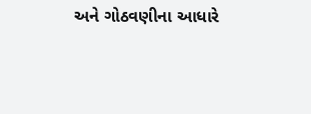અને ગોઠવણીના આધારે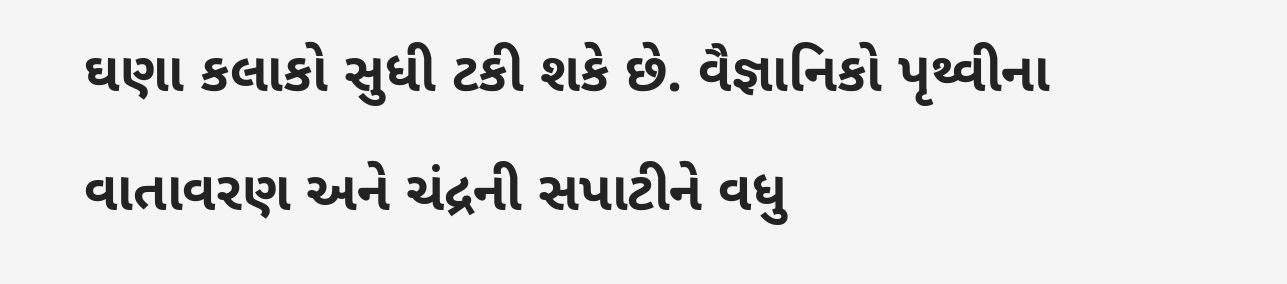ઘણા કલાકો સુધી ટકી શકે છે. વૈજ્ઞાનિકો પૃથ્વીના વાતાવરણ અને ચંદ્રની સપાટીને વધુ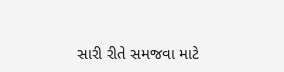સારી રીતે સમજવા માટે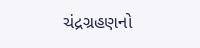ચંદ્રગ્રહણનો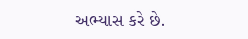અભ્યાસ કરે છે.